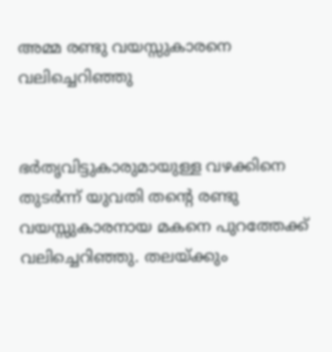അമ്മ രണ്ടു വയസ്സുകാരനെ വലിച്ചെറിഞ്ഞു


ഭര്‍തൃവിട്ടുകാരുമായുള്ള വഴക്കിനെ തുടര്‍ന്ന് യുവതി തന്റെ രണ്ടു വയസ്സുകാരനായ മകനെ പുറത്തേക്ക് വലിച്ചെറിഞ്ഞു. തലയ്ക്കും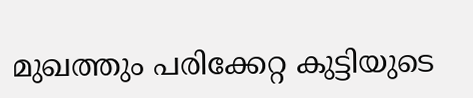മുഖത്തും പരിക്കേറ്റ കുട്ടിയുടെ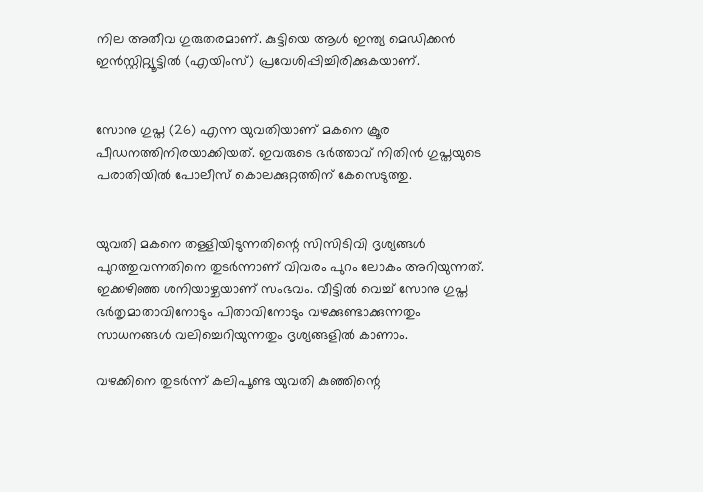നില അതീവ ഗുരുതരമാണ്. കുട്ടിയെ ആള്‍ ഇന്ത്യ മെഡിക്കന്‍ ഇന്‍സ്റ്റിറ്റ്യൂട്ടില്‍ (എയിംസ്) പ്രവേശിപ്പിച്ചിരിക്കുകയാണ്.


സോനു ഗുപ്ത (26) എന്ന യുവതിയാണ് മകനെ ക്രൂര പീഡനത്തിനിരയാക്കിയത്. ഇവരുടെ ഭര്‍ത്താവ് നിതിന്‍ ഗുപ്തയുടെ പരാതിയില്‍ പോലീസ് കൊലക്കുറ്റത്തിന് കേസെടുത്തു.


യുവതി മകനെ തള്ളിയിടുന്നതിന്റെ സിസിടിവി ദൃശ്യങ്ങള്‍ പുറത്തുവന്നതിനെ തുടര്‍ന്നാണ് വിവരം പുറം ലോകം അറിയുന്നത്. ഇക്കഴിഞ്ഞ ശനിയാഴ്ചയാണ് സംഭവം. വീട്ടില്‍ വെച്ച് സോനു ഗുപ്ത ഭര്‍തൃമാതാവിനോടും പിതാവിനോടും വഴക്കുണ്ടാക്കുന്നതും സാധനങ്ങള്‍ വലിച്ചെറിയുന്നതും ദൃശ്യങ്ങളില്‍ കാണാം.

വഴക്കിനെ തുടര്‍ന്ന് കലിപൂണ്ട യുവതി കുഞ്ഞിന്റെ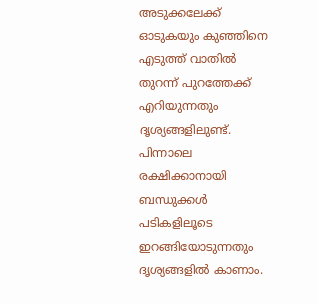അടുക്കലേക്ക് ഓടുകയും കുഞ്ഞിനെ എടുത്ത് വാതില്‍ തുറന്ന് പുറത്തേക്ക് എറിയുന്നതും ദൃശ്യങ്ങളിലുണ്ട്. പിന്നാലെ രക്ഷിക്കാനായി ബന്ധുക്കള്‍ പടികളിലൂടെ ഇറങ്ങിയോടുന്നതും ദൃശ്യങ്ങളില്‍ കാണാം.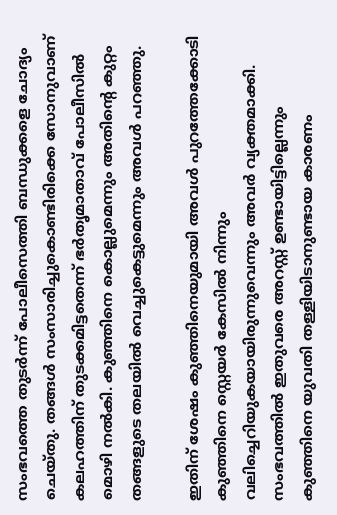സംഭവത്തെ തുടര്‍ന്ന് പോലീസെത്തി ബന്ധുക്കളെ ചോദ്യം ചെയ്തു. തങ്ങള്‍ സംസാരിച്ചുകൊണ്ടിരിക്കെ സോനുവാണ് കലഹത്തിന് തുടക്കമിട്ടതെന്ന് ഭര്‍തൃമാതാവ് പോലീസില്‍ മൊഴി നല്‍കി. കുഞ്ഞിനെ കൊല്ലുമെന്നും അതിന്റെ കുറ്റം തങ്ങളുടെ തലയില്‍ വെച്ചുകെട്ടുമെന്നും അവള്‍ പറഞ്ഞു.

ഇതിന് ശേഷം കുഞ്ഞിനെയുമായി അവള്‍ പുറത്തേക്കോടി കുഞ്ഞിനെ സ്റ്റെയര്‍ കേസില്‍ നിന്നും വലിച്ചെറിയുകയായിരുന്നുവെന്നും അവര്‍ വ്യക്തമാക്കി. സംഭവത്തില്‍ ഇതുവരെ അറസ്റ്റ് ഉണ്ടായിട്ടില്ലെന്നും കുഞ്ഞിനെ യുവതി തള്ളിയിടാനുണ്ടായ കാരണം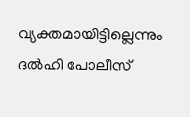വ്യക്തമായിട്ടില്ലെന്നും ദല്‍ഹി പോലീസ്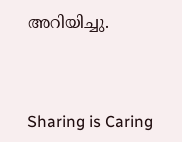അറിയിച്ചു.



Sharing is Caring